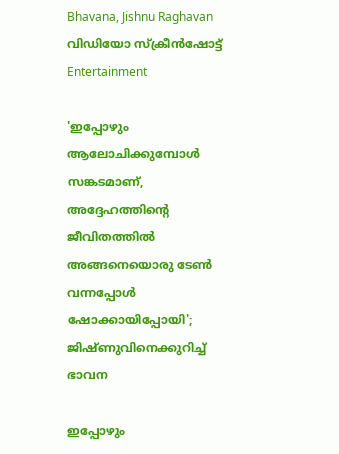Bhavana, Jishnu Raghavan വിഡിയോ സ്ക്രീൻഷോട്ട്
Entertainment

'ഇപ്പോഴും ആലോചിക്കുമ്പോൾ സങ്കടമാണ്, അദ്ദേഹത്തിന്റെ ജീവിതത്തിൽ അങ്ങനെയൊരു ടേൺ വന്നപ്പോൾ ഷോക്കായിപ്പോയി'; ജിഷ്ണുവിനെക്കുറിച്ച് ഭാവന

ഇപ്പോഴും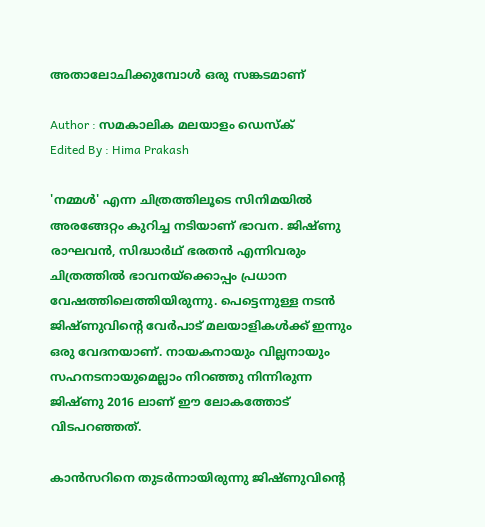അതാലോചിക്കുമ്പോൾ ഒരു സങ്കടമാണ്

Author : സമകാലിക മലയാളം ഡെസ്ക്
Edited By : Hima Prakash

'നമ്മൾ' എന്ന ചിത്രത്തിലൂടെ സിനിമയിൽ അരങ്ങേറ്റം കുറിച്ച നടിയാണ് ഭാവന. ജിഷ്ണു രാഘവൻ, സിദ്ധാർഥ് ഭരതൻ എന്നിവരും ചിത്രത്തിൽ ഭാവനയ്ക്കൊപ്പം പ്രധാന വേഷത്തിലെത്തിയിരുന്നു. പെട്ടെന്നുള്ള നടൻ ജിഷ്ണുവിന്റെ വേർപാട് മലയാളികൾക്ക് ഇന്നും ഒരു വേദനയാണ്. നായകനായും വില്ലനായും സഹനടനായുമെല്ലാം നിറഞ്ഞു നിന്നിരുന്ന ജിഷ്ണു 2016 ലാണ് ഈ ലോകത്തോട് വിടപറഞ്ഞത്.

കാന്‍സറിനെ തുടര്‍ന്നായിരുന്നു ജിഷ്ണുവിന്റെ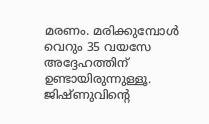മരണം. മരിക്കുമ്പോള്‍ വെറും 35 വയസേ അദ്ദേഹത്തിന് ഉണ്ടായിരുന്നുള്ളൂ. ജിഷ്ണുവിന്റെ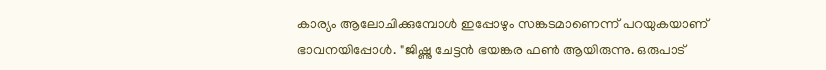കാര്യം ആലോചിക്കുമ്പോൾ ഇപ്പോഴും സങ്കടമാണെന്ന് പറയുകയാണ് ഭാവനയിപ്പോൾ. "ജിഷ്ണു ചേട്ടൻ ഭയങ്കര ഫൺ ആയിരുന്നു. ഒരുപാട്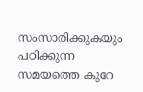സംസാരിക്കുകയും പഠിക്കുന്ന സമയത്തെ കുറേ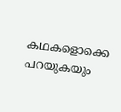കഥകളൊക്കെ പറയുകയും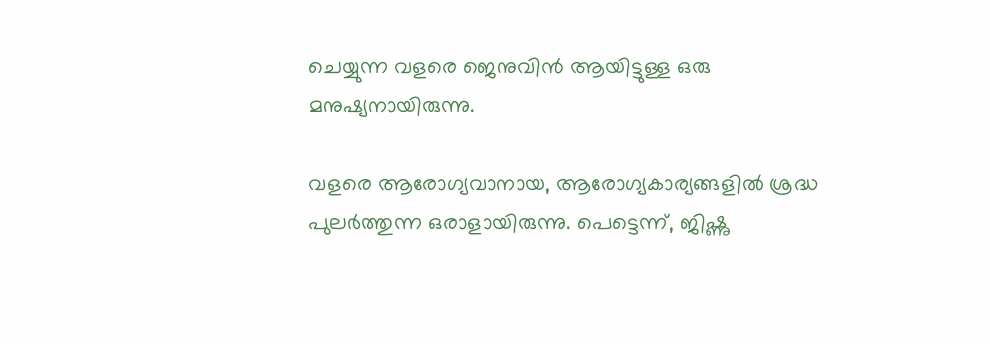ചെയ്യുന്ന വളരെ ജെനുവിൻ ആയിട്ടുള്ള ഒരു മനുഷ്യനായിരുന്നു.

വളരെ ആരോഗ്യവാനായ, ആരോഗ്യകാര്യങ്ങളിൽ ശ്രദ്ധ പുലർത്തുന്ന ഒരാളായിരുന്നു. പെട്ടെന്ന്, ജിഷ്ണു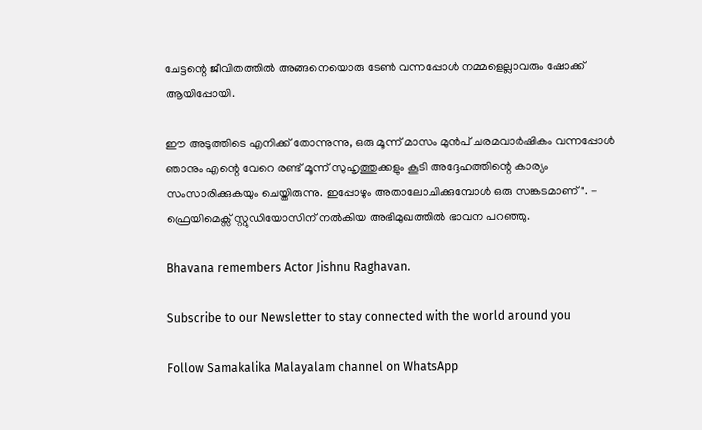ചേട്ടന്റെ ജീവിതത്തിൽ അങ്ങനെയൊരു ടേൺ വന്നപ്പോൾ നമ്മളെല്ലാവരും ഷോക്ക് ആയിപ്പോയി.

ഈ അടുത്തിടെ എനിക്ക് തോന്നുന്നു, ഒരു മൂന്ന് മാസം മുൻപ് ചരമവാർഷികം വന്നപ്പോൾ ഞാനും എന്റെ വേറെ രണ്ട് മൂന്ന് സുഹൃത്തുക്കളും കൂടി അദ്ദേഹത്തിന്റെ കാര്യം സംസാരിക്കുകയും ചെയ്തിരുന്നു. ഇപ്പോഴും അതാലോചിക്കുമ്പോൾ ഒരു സങ്കടമാണ്". - ഫ്രെയിമെക്സ് സ്റ്റുഡിയോസിന് നൽകിയ അഭിമുഖത്തിൽ ഭാവന പറഞ്ഞു.

Bhavana remembers Actor Jishnu Raghavan.

Subscribe to our Newsletter to stay connected with the world around you

Follow Samakalika Malayalam channel on WhatsApp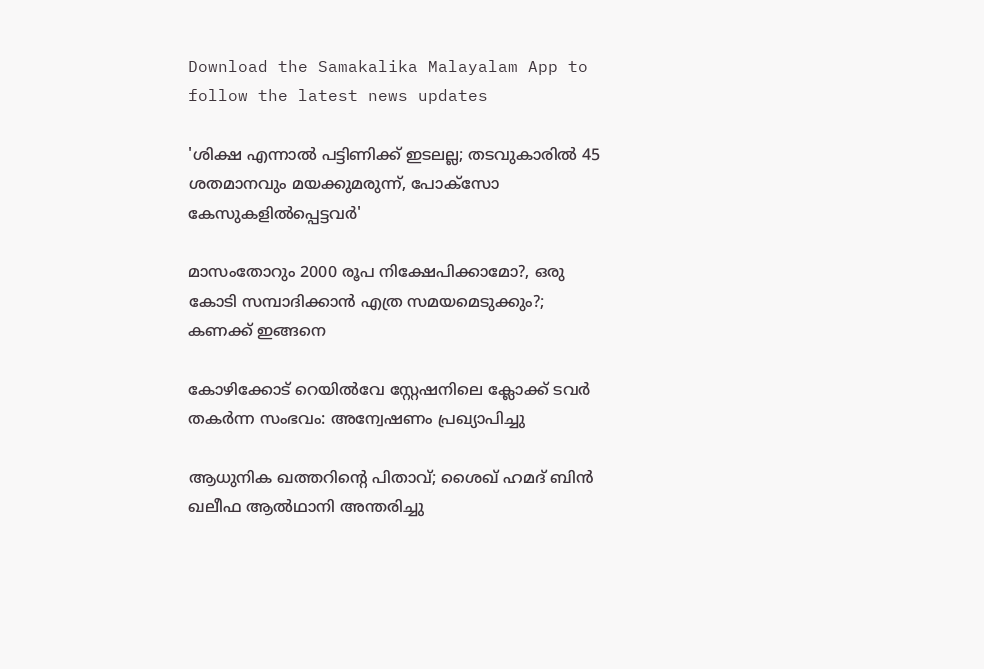Download the Samakalika Malayalam App to follow the latest news updates

'ശിക്ഷ എന്നാല്‍ പട്ടിണിക്ക് ഇടലല്ല; തടവുകാരില്‍ 45 ശതമാനവും മയക്കുമരുന്ന്, പോക്‌സോ കേസുകളില്‍പ്പെട്ടവര്‍'

മാസംതോറും 2000 രൂപ നിക്ഷേപിക്കാമോ?, ഒരു കോടി സമ്പാദിക്കാന്‍ എത്ര സമയമെടുക്കും?; കണക്ക് ഇങ്ങനെ

കോഴിക്കോട് റെയിൽവേ സ്റ്റേഷനിലെ ക്ലോക്ക് ടവർ തകർന്ന സംഭവം: അന്വേഷണം പ്രഖ്യാപിച്ചു

ആധുനിക ഖത്തറിന്റെ പിതാവ്; ശൈഖ് ഹമദ് ബിന്‍ ഖലീഫ ആല്‍ഥാനി അന്തരിച്ചു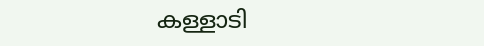കള്ളാടി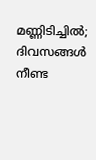മണ്ണിടിച്ചിൽ; ദിവസങ്ങൾ നീണ്ട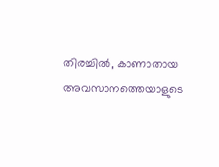തിരച്ചിൽ, കാണാതായ അവസാനത്തെയാളുടെ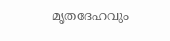മൃതദേഹവും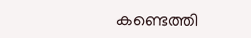കണ്ടെത്തി